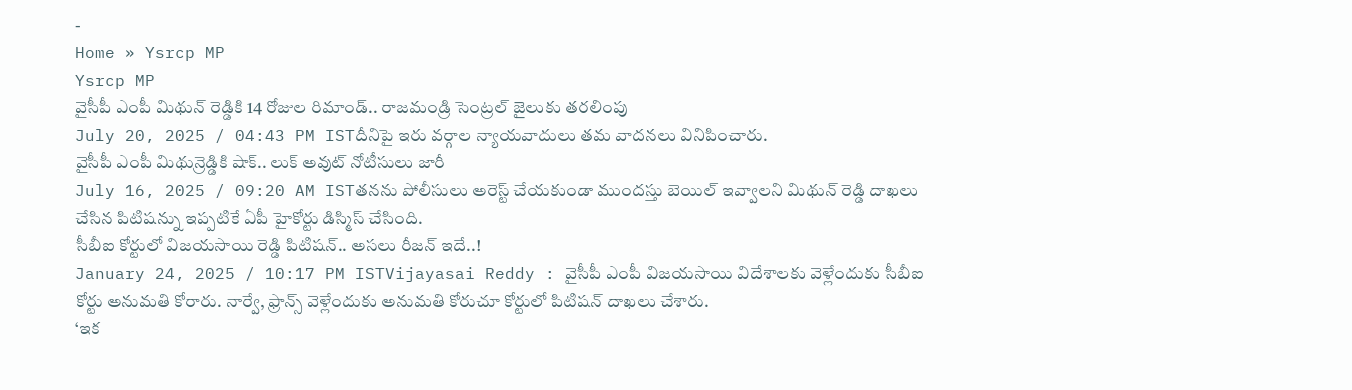-
Home » Ysrcp MP
Ysrcp MP
వైసీపీ ఎంపీ మిథున్ రెడ్డికి 14 రోజుల రిమాండ్.. రాజమండ్రి సెంట్రల్ జైలుకు తరలింపు
July 20, 2025 / 04:43 PM ISTదీనిపై ఇరు వర్గాల న్యాయవాదులు తమ వాదనలు వినిపించారు.
వైసీపీ ఎంపీ మిథున్రెడ్డికి షాక్.. లుక్ అవుట్ నోటీసులు జారీ
July 16, 2025 / 09:20 AM ISTతనను పోలీసులు అరెస్ట్ చేయకుండా ముందస్తు బెయిల్ ఇవ్వాలని మిథున్ రెడ్డి దాఖలు చేసిన పిటిషన్ను ఇప్పటికే ఏపీ హైకోర్టు డిస్మిస్ చేసింది.
సీబీఐ కోర్టులో విజయసాయి రెడ్డి పిటిషన్.. అసలు రీజన్ ఇదే..!
January 24, 2025 / 10:17 PM ISTVijayasai Reddy : వైసీపీ ఎంపీ విజయసాయి విదేశాలకు వెళ్లేందుకు సీబీఐ కోర్టు అనుమతి కోరారు. నార్వే, ఫ్రాన్స్ వెళ్లేందుకు అనుమతి కోరుచూ కోర్టులో పిటిషన్ దాఖలు చేశారు.
‘ఇక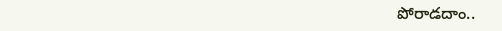పోరాడదాం..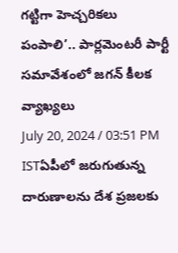గట్టిగా హెచ్చరికలు పంపాలి’.. పార్లమెంటరీ పార్టీ సమావేశంలో జగన్ కీలక వ్యాఖ్యలు
July 20, 2024 / 03:51 PM ISTఏపీలో జరుగుతున్న దారుణాలను దేశ ప్రజలకు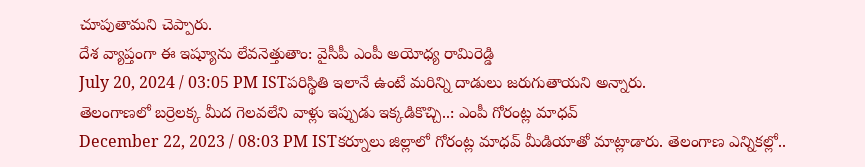చూపుతామని చెప్పారు.
దేశ వ్యాప్తంగా ఈ ఇష్యూను లేవనెత్తుతాం: వైసీపీ ఎంపీ అయోధ్య రామిరెడ్డి
July 20, 2024 / 03:05 PM ISTపరిస్థితి ఇలానే ఉంటే మరిన్ని దాడులు జరుగుతాయని అన్నారు.
తెలంగాణలో బర్రెలక్క మీద గెలవలేని వాళ్లు ఇప్పుడు ఇక్కడికొచ్చి..: ఎంపీ గోరంట్ల మాధవ్
December 22, 2023 / 08:03 PM ISTకర్నూలు జిల్లాలో గోరంట్ల మాధవ్ మీడియాతో మాట్లాడారు. తెలంగాణ ఎన్నికల్లో..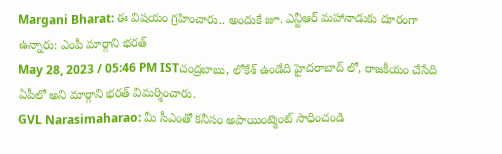Margani Bharat: ఈ విషయం గ్రహించారు.. అందుకే జూ. ఎన్టీఆర్ మహానాడుకు దూరంగా ఉన్నారు: ఎంపీ మార్గాని భరత్
May 28, 2023 / 05:46 PM ISTచంద్రబాబు, లోకేశ్ ఉండేది హైదరాబాద్ లో, రాజకీయం చేసేది ఏపీలో అని మార్గాని భరత్ విమర్శించారు.
GVL Narasimaharao: మీ సీఎంతో కనీసం అపాయింట్మెంట్ సాధించండి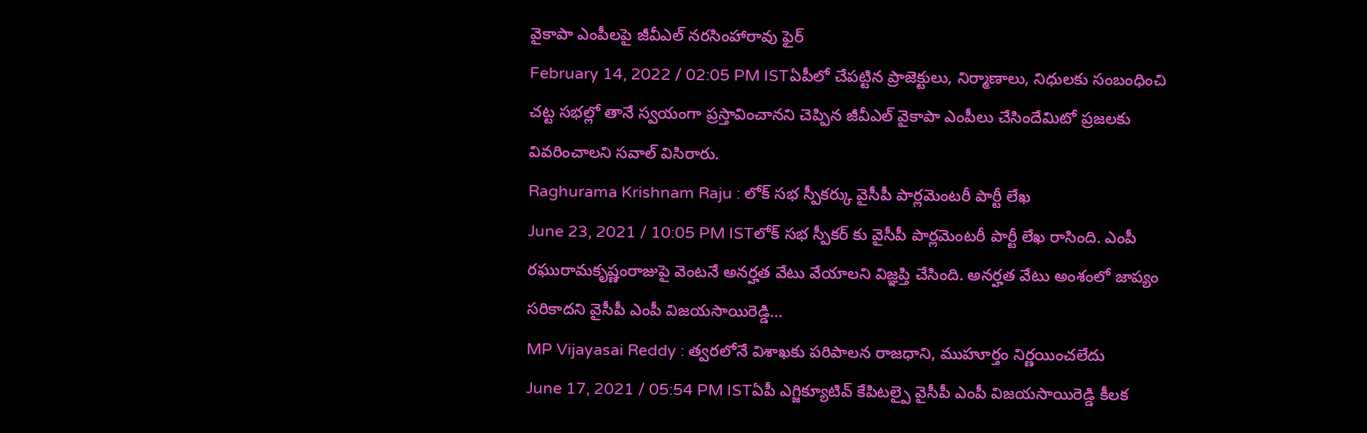వైకాపా ఎంపీలపై జీవీఎల్ నరసింహారావు ఫైర్
February 14, 2022 / 02:05 PM ISTఏపీలో చేపట్టిన ప్రాజెక్టులు, నిర్మాణాలు, నిధులకు సంబంధించి చట్ట సభల్లో తానే స్వయంగా ప్రస్తావించానని చెప్పిన జీవీఎల్ వైకాపా ఎంపీలు చేసిందేమిటో ప్రజలకు వివరించాలని సవాల్ విసిరారు.
Raghurama Krishnam Raju : లోక్ సభ స్పీకర్కు వైసీపీ పార్లమెంటరీ పార్టీ లేఖ
June 23, 2021 / 10:05 PM ISTలోక్ సభ స్పీకర్ కు వైసీపీ పార్లమెంటరీ పార్టీ లేఖ రాసింది. ఎంపీ రఘురామకృష్ణంరాజుపై వెంటనే అనర్హత వేటు వేయాలని విజ్ఞప్తి చేసింది. అనర్హత వేటు అంశంలో జాప్యం సరికాదని వైసీపీ ఎంపీ విజయసాయిరెడ్డి…
MP Vijayasai Reddy : త్వరలోనే విశాఖకు పరిపాలన రాజధాని, ముహూర్తం నిర్ణయించలేదు
June 17, 2021 / 05:54 PM ISTఏపీ ఎగ్జిక్యూటివ్ కేపిటల్పై వైసీపీ ఎంపీ విజయసాయిరెడ్డి కీలక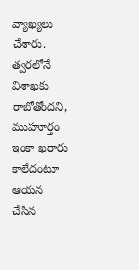వ్యాఖ్యలు చేశారు. త్వరలోనే విశాఖకు రాబోతోందని, ముహూర్తం ఇంకా ఖరారు కాలేదంటూ ఆయన చేసిన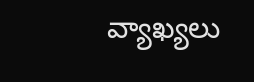వ్యాఖ్యలు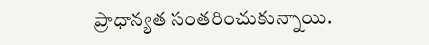ప్రాధాన్యత సంతరించుకున్నాయి.